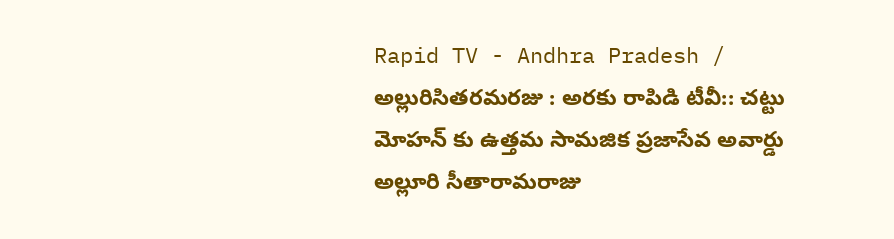Rapid TV - Andhra Pradesh / అల్లురిసితరమరజు : అరకు రాపిడి టీవీ:: చట్టు మోహన్ కు ఉత్తమ సామజిక ప్రజాసేవ అవార్డు అల్లూరి సీతారామరాజు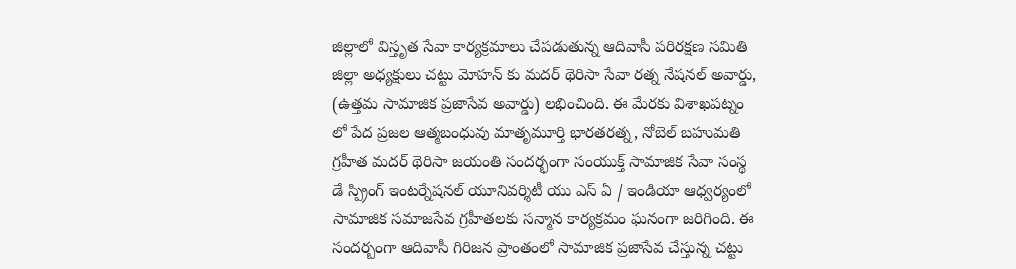జిల్లాలో విస్తృత సేవా కార్యక్రమాలు చేపడుతున్న ఆదివాసీ పరిరక్షణ సమితి జిల్లా అధ్యక్షులు చట్టు మోహన్ కు మదర్ థెరిసా సేవా రత్న నేషనల్ అవార్డు, (ఉత్తమ సామాజిక ప్రజాసేవ అవార్డు) లభించింది. ఈ మేరకు విశాఖపట్నం లో పేద ప్రజల ఆత్మబంధువు మాతృమూర్తి భారతరత్న, నోబెల్ బహుమతి గ్రహీత మదర్ థెరిసా జయంతి సందర్భంగా సంయుక్త్ సామాజిక సేవా సంస్థ డే స్ప్రింగ్ ఇంటర్నేషనల్ యూనివర్శిటీ యు ఎస్ ఏ / ఇండియా ఆధ్వర్యంలో సామాజిక సమాజసేవ గ్రహీతలకు సన్మాన కార్యక్రమం ఘనంగా జరిగింది. ఈ సందర్బంగా ఆదివాసీ గిరిజన ప్రాంతంలో సామాజిక ప్రజాసేవ చేస్తున్న చట్టు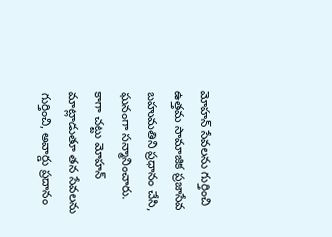మోహన్ సేవలను గుర్తించి ఉత్తమ సామాజిక ప్రజాసేవ బహుమతిని ప్రధానం చేసి, ఘనంగా సన్మానించారు. కాగా చట్టు మోహన్ మాట్లాడుతూ తన సేవలను గుర్తించి, అవార్డు ప్రదానం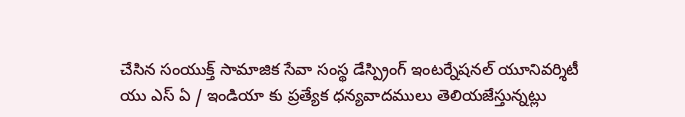చేసిన సంయుక్త్ సామాజిక సేవా సంస్థ డేస్ప్రింగ్ ఇంటర్నేషనల్ యూనివర్శిటీ యు ఎస్ ఏ / ఇండియా కు ప్రత్యేక ధన్యవాదములు తెలియజేస్తున్నట్లు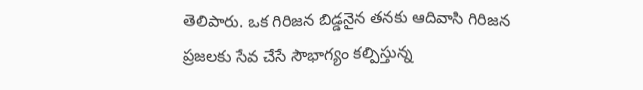తెలిపారు. ఒక గిరిజన బిడ్డనైన తనకు ఆదివాసి గిరిజన ప్రజలకు సేవ చేసే సౌభాగ్యం కల్పిస్తున్న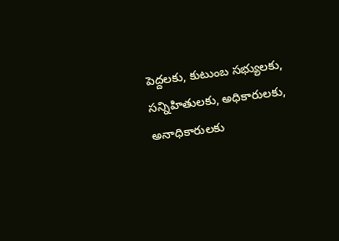పెద్దలకు, కుటుంబ సభ్యులకు, సన్నిహితులకు, అధికారులకు, అనాధికారులకు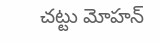చట్టు మోహన్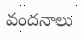వందనాలు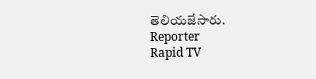తెలియజేసారు.
Reporter
Rapid TV